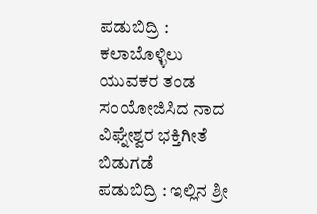ಪಡುಬಿದ್ರಿ : ಕಲಾಬೊಳ್ಳಿಲು ಯುವಕರ ತಂಡ ಸಂಯೋಜಿಸಿದ ನಾದ ವಿಘ್ನೇಶ್ವರ ಭಕ್ತಿಗೀತೆ ಬಿಡುಗಡೆ
ಪಡುಬಿದ್ರಿ : ಇಲ್ಲಿನ ಶ್ರೀ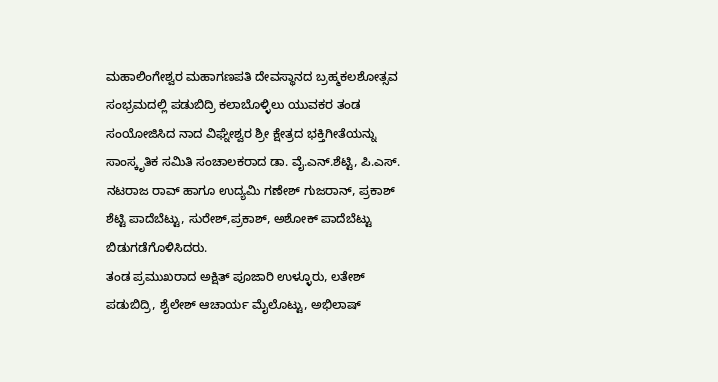ಮಹಾಲಿಂಗೇಶ್ವರ ಮಹಾಗಣಪತಿ ದೇವಸ್ಥಾನದ ಬ್ರಹ್ಮಕಲಶೋತ್ಸವ ಸಂಭ್ರಮದಲ್ಲಿ ಪಡುಬಿದ್ರಿ ಕಲಾಬೊಳ್ಳಿಲು ಯುವಕರ ತಂಡ ಸಂಯೋಜಿಸಿದ ನಾದ ವಿಘ್ನೇಶ್ವರ ಶ್ರೀ ಕ್ಷೇತ್ರದ ಭಕ್ತಿಗೀತೆಯನ್ನು ಸಾಂಸ್ಕೃತಿಕ ಸಮಿತಿ ಸಂಚಾಲಕರಾದ ಡಾ. ವೈ.ಎನ್.ಶೆಟ್ಟಿ, ಪಿ.ಎಸ್. ನಟರಾಜ ರಾವ್ ಹಾಗೂ ಉದ್ಯಮಿ ಗಣೇಶ್ ಗುಜರಾನ್, ಪ್ರಕಾಶ್ ಶೆಟ್ಟಿ ಪಾದೆಬೆಟ್ಟು, ಸುರೇಶ್,ಪ್ರಕಾಶ್, ಅಶೋಕ್ ಪಾದೆಬೆಟ್ಟು ಬಿಡುಗಡೆಗೊಳಿಸಿದರು.
ತಂಡ ಪ್ರಮುಖರಾದ ಅಕ್ಷಿತ್ ಪೂಜಾರಿ ಉಳ್ಳೂರು, ಲತೇಶ್ ಪಡುಬಿದ್ರಿ, ಶೈಲೇಶ್ ಆಚಾರ್ಯ ಮೈಲೊಟ್ಟು, ಅಭಿಲಾಷ್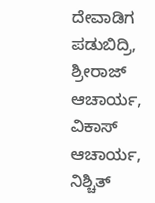ದೇವಾಡಿಗ ಪಡುಬಿದ್ರಿ, ಶ್ರೀರಾಜ್ ಆಚಾರ್ಯ, ವಿಕಾಸ್ ಆಚಾರ್ಯ, ನಿಶ್ಚಿತ್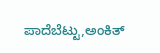ಪಾದೆಬೆಟ್ಟು,ಅಂಕಿತ್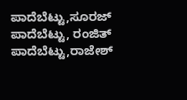ಪಾದೆಬೆಟ್ಟು,ಸೂರಜ್ ಪಾದೆಬೆಟ್ಟು, ರಂಜಿತ್ ಪಾದೆಬೆಟ್ಟು,ರಾಜೇಶ್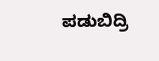ಪಡುಬಿದ್ರಿ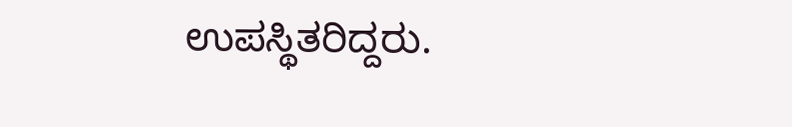ಉಪಸ್ಥಿತರಿದ್ದರು.